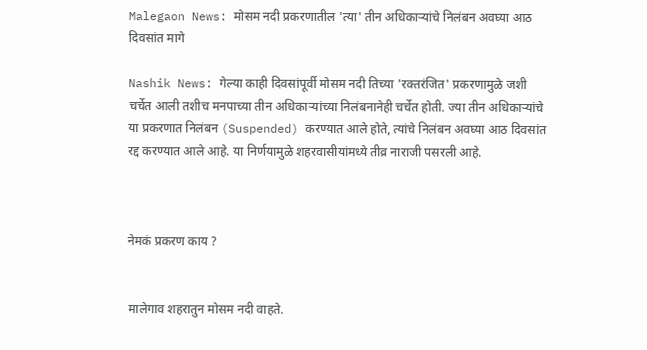Malegaon News: मोसम नदी प्रकरणातील 'त्या' तीन अधिकाऱ्यांचे निलंबन अवघ्या आठ दिवसांत मागे

Nashik News: गेल्या काही दिवसांपूर्वी मोसम नदी तिच्या 'रक्तरंजित' प्रकरणामुळे जशी चर्चेत आली तशीच मनपाच्या तीन अधिकाऱ्यांच्या निलंबनानेही चर्चेत होती. ज्या तीन अधिकाऱ्यांचे या प्रकरणात निलंबन (Suspended) करण्यात आले होते, त्यांचे निलंबन अवघ्या आठ दिवसांत रद्द करण्यात आले आहे. या निर्णयामुळे शहरवासीयांमध्ये तीव्र नाराजी पसरली आहे.



नेमकं प्रकरण काय ?


मालेगाव शहरातुन मोसम नदी वाहते.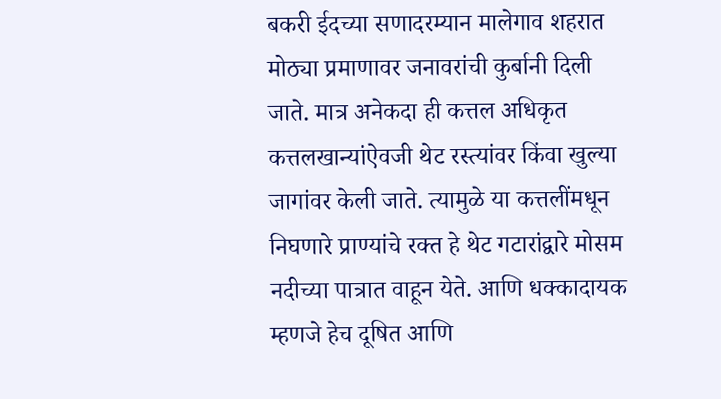बकरी ईदच्या सणादरम्यान मालेगाव शहरात मोठ्या प्रमाणावर जनावरांची कुर्बानी दिली जाते. मात्र अनेकदा ही कत्तल अधिकृत कत्तलखान्यांऐवजी थेट रस्त्यांवर किंवा खुल्या जागांवर केली जाते. त्यामुळे या कत्तलींमधून निघणारे प्राण्यांचे रक्त हे थेट गटारांद्वारे मोसम नदीच्या पात्रात वाहून येते. आणि धक्कादायक म्हणजे हेच दूषित आणि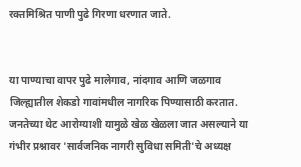रक्तमिश्रित पाणी पुढे गिरणा धरणात जाते.


या पाण्याचा वापर पुढे मालेगाव, नांदगाव आणि जळगाव जिल्ह्यातील शेकडो गावांमधील नागरिक पिण्यासाठी करतात. जनतेच्या थेट आरोग्याशी यामुळे खेळ खेळला जात असल्याने या गंभीर प्रश्नावर 'सार्वजनिक नागरी सुविधा समिती'चे अध्यक्ष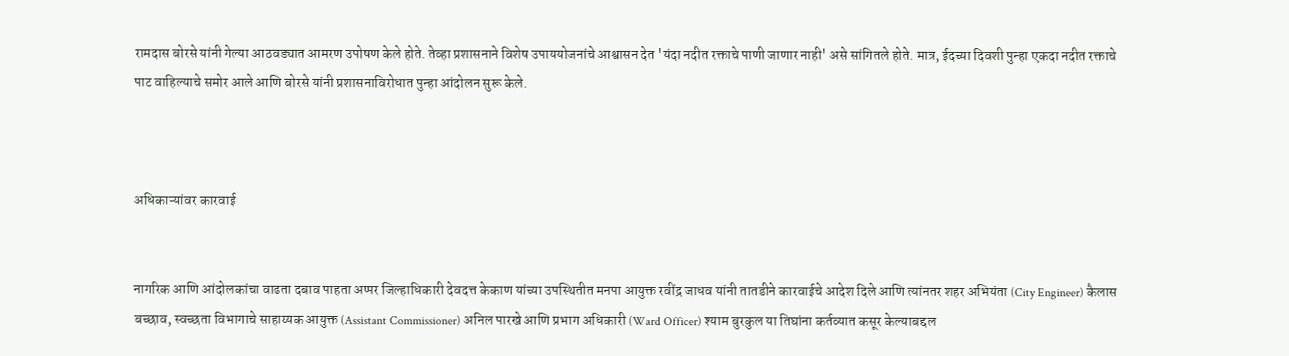रामदास बोरसे यांनी गेल्या आठवड्यात आमरण उपोषण केले होते. तेव्हा प्रशासनाने विशेष उपाययोजनांचे आश्वासन देत 'यंदा नदीत रक्ताचे पाणी जाणार नाही' असे सांगितले होते. मात्र, ईदच्या दिवशी पुन्हा एकदा नदीत रक्ताचे पाट वाहिल्याचे समोर आले आणि बोरसे यांनी प्रशासनाविरोधात पुन्हा आंदोलन सुरू केले.



अधिकाऱ्यांवर कारवाई


नागरिक आणि आंदोलकांचा वाढता दबाव पाहता अप्पर जिल्हाधिकारी देवदत्त केकाण यांच्या उपस्थितीत मनपा आयुक्त रवींद्र जाधव यांनी तातडीने कारवाईचे आदेश दिले आणि त्यांनतर शहर अभियंता (City Engineer) कैलास बच्छाव, स्वच्छता विभागाचे साहाय्यक आयुक्त (Assistant Commissioner) अनिल पारखे आणि प्रभाग अधिकारी (Ward Officer) श्याम बुरकुल या तिघांना कर्तव्यात कसूर केल्याबद्दल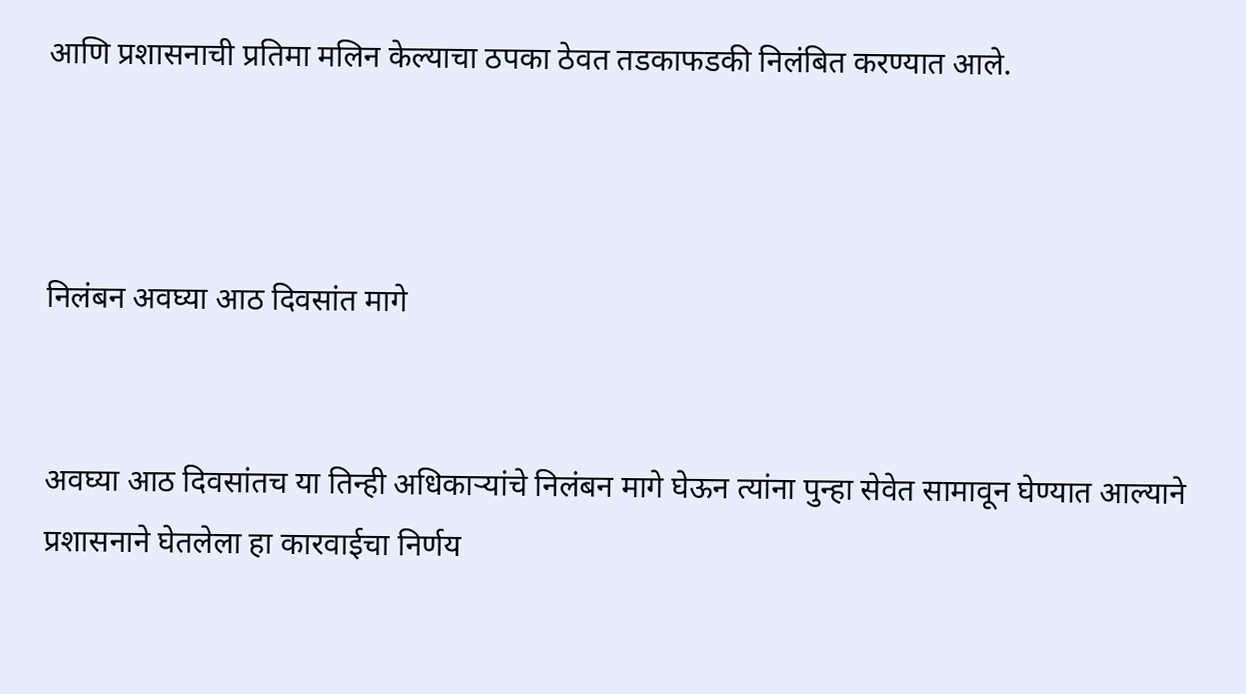आणि प्रशासनाची प्रतिमा मलिन केल्याचा ठपका ठेवत तडकाफडकी निलंबित करण्यात आले.



निलंबन अवघ्या आठ दिवसांत मागे


अवघ्या आठ दिवसांतच या तिन्ही अधिकाऱ्यांचे निलंबन मागे घेऊन त्यांना पुन्हा सेवेत सामावून घेण्यात आल्याने प्रशासनाने घेतलेला हा कारवाईचा निर्णय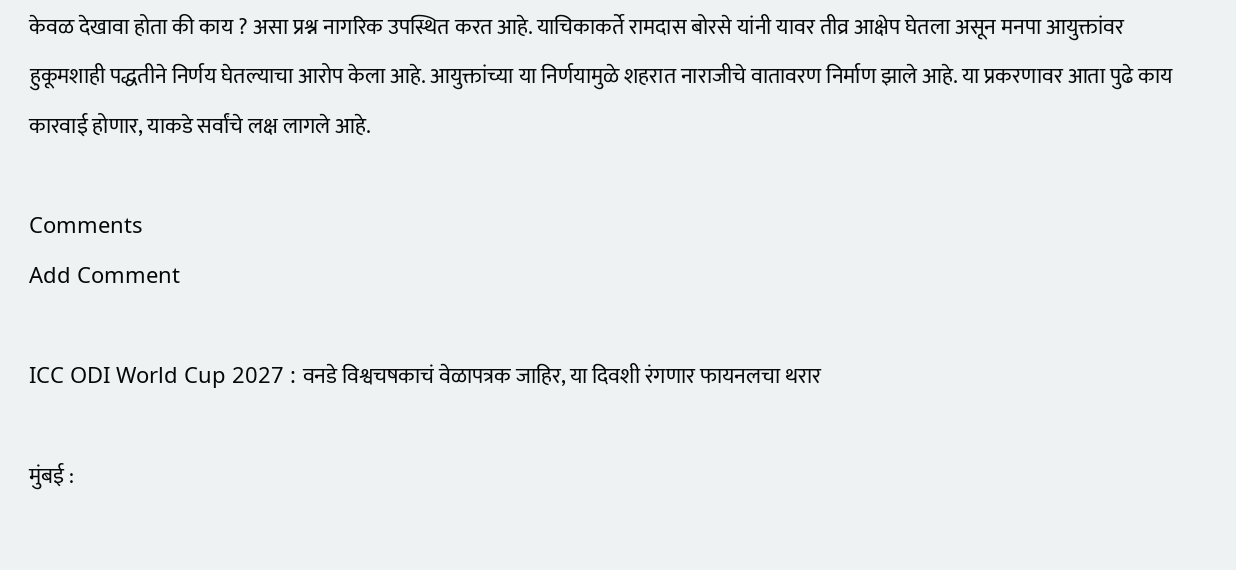केवळ देखावा होता की काय ? असा प्रश्न नागरिक उपस्थित करत आहे. याचिकाकर्ते रामदास बोरसे यांनी यावर तीव्र आक्षेप घेतला असून मनपा आयुक्तांवर हुकूमशाही पद्धतीने निर्णय घेतल्याचा आरोप केला आहे. आयुक्तांच्या या निर्णयामुळे शहरात नाराजीचे वातावरण निर्माण झाले आहे. या प्रकरणावर आता पुढे काय कारवाई होणार, याकडे सर्वांचे लक्ष लागले आहे.

Comments
Add Comment

ICC ODI World Cup 2027 : वनडे विश्वचषकाचं वेळापत्रक जाहिर, या दिवशी रंगणार फायनलचा थरार

मुंबई :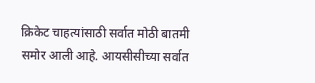क्रिकेट चाहत्यांसाठी सर्वात मोठी बातमी समोर आली आहे. आयसीसीच्या सर्वात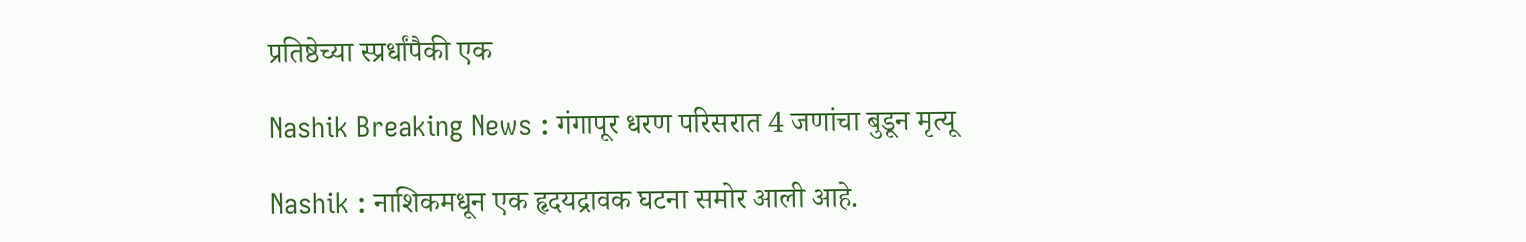प्रतिष्ठेच्या स्प्रर्धांपैकी एक

Nashik Breaking News : गंगापूर धरण परिसरात 4 जणांचा बुडून मृत्यू

Nashik : नाशिकमधून एक हृदयद्रावक घटना समोर आली आहे.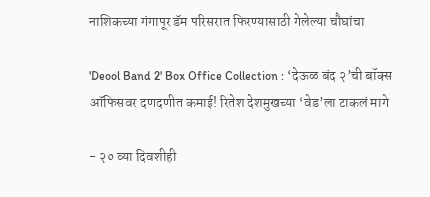नाशिकच्या गंगापूर डॅम परिसरात फिरण्यासाठी गेलेल्या चौघांचा

'Deool Band 2' Box Office Collection : ‘देऊळ बंद २’ची बॉक्स ऑफिसवर दणदणीत कमाई! रितेश देशमुखच्या ‘वेड’ला टाकलं मागे

- २० व्या दिवशीही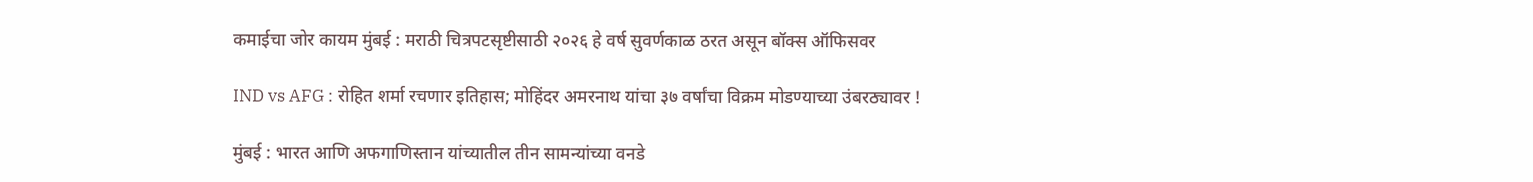कमाईचा जोर कायम मुंबई : मराठी चित्रपटसृष्टीसाठी २०२६ हे वर्ष सुवर्णकाळ ठरत असून बॉक्स ऑफिसवर

IND vs AFG : रोहित शर्मा रचणार इतिहास; मोहिंदर अमरनाथ यांचा ३७ वर्षांचा विक्रम मोडण्याच्या उंबरठ्यावर !

मुंबई : भारत आणि अफगाणिस्तान यांच्यातील तीन सामन्यांच्या वनडे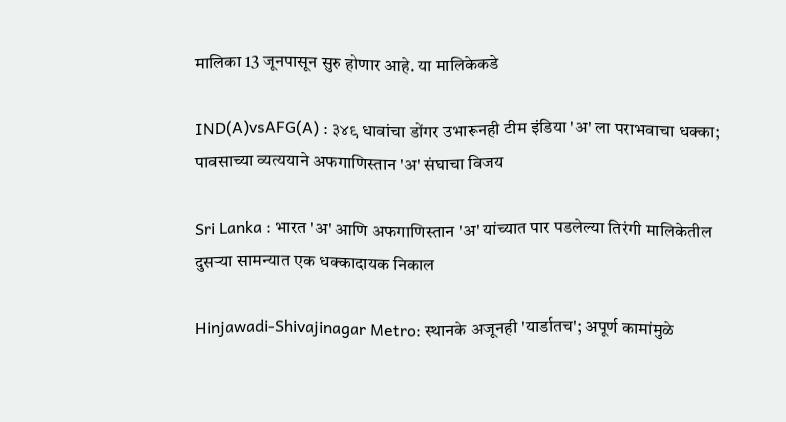मालिका 13 जूनपासून सुरु होणार आहे. या मालिकेकडे

IND(A)vsAFG(A) : ३४९ धावांचा डोंगर उभारूनही टीम इंडिया 'अ' ला पराभवाचा धक्का; पावसाच्या व्यत्ययाने अफगाणिस्तान 'अ' संघाचा विजय

Sri Lanka : भारत 'अ' आणि अफगाणिस्तान 'अ' यांच्यात पार पडलेल्या तिरंगी मालिकेतील दुसऱ्या सामन्यात एक धक्कादायक निकाल

Hinjawadi-Shivajinagar Metro: स्थानके अजूनही 'यार्डातच'; अपूर्ण कामांमुळे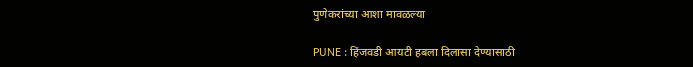पुणेकरांच्या आशा मावळल्या

PUNE : हिंजवडी आयटी हबला दिलासा देण्यासाठी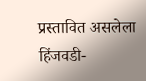प्रस्तावित असलेला हिंजवडी-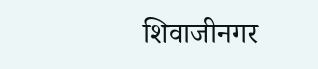शिवाजीनगर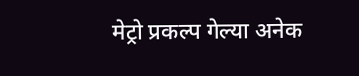मेट्रो प्रकल्प गेल्या अनेक